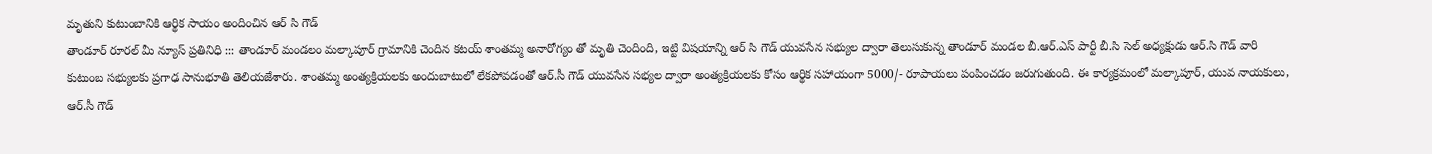మృతుని కుటుంబానికి ఆర్థిక సాయం అందించిన ఆర్ సి గౌడ్
తాండూర్ రూరల్ మీ న్యూస్ ప్రతినిధి ::: తాండూర్ మండలం మల్కాపూర్ గ్రామానికి చెందిన కటయ్ శాంతమ్మ అనారోగ్యం తో మృతి చెందింది, ఇట్టి విషయాన్ని ఆర్ సి గౌడ్ యువసేన సభ్యుల ద్వారా తెలుసుకున్న తాండూర్ మండల బీ.ఆర్.ఎస్ పార్టీ బీ.సి సెల్ అధ్యక్షుడు ఆర్.సి గౌడ్ వారి కుటుంబ సభ్యులకు ప్రగాఢ సానుభూతి తెలియజేశారు. శాంతమ్మ అంత్యక్రియలకు అందుబాటులో లేకపోవడంతో ఆర్.సీ గౌడ్ యువసేన సభ్యల ద్వారా అంత్యక్రియలకు కోసం ఆర్థిక సహాయంగా 5000/- రూపాయలు పంపించడం జరుగుతుంది. ఈ కార్యక్రమంలో మల్కాపూర్, యువ నాయకులు, ఆర్.సీ గౌడ్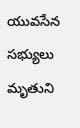యువసేన సభ్యులు మృతుని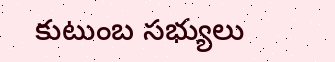కుటుంబ సభ్యులు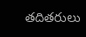తదితరులు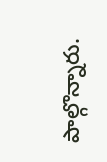పాల్గొన్నారు.